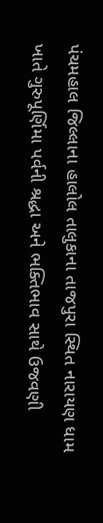પંચમહાલ જિલ્લાના હાલોલ તાલુકાના તાજપુરા સ્થિત નારાયણ ધામ ખાતે ગુરુપૂર્ણિમા પર્વની શ્રદ્ધા અને ભક્તિભાવ સાથે ઉજવણી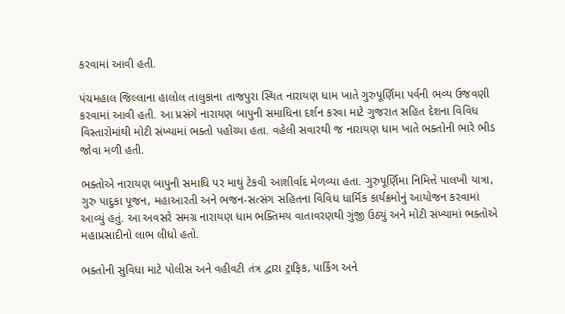કરવામાં આવી હતી.

પંચમહાલ જિલ્લાના હાલોલ તાલુકાના તાજપુરા સ્થિત નારાયણ ધામ ખાતે ગુરુપૂર્ણિમા પર્વની ભવ્ય ઉજવણી કરવામાં આવી હતી. આ પ્રસંગે નારાયણ બાપુની સમાધિના દર્શન કરવા માટે ગુજરાત સહિત દેશના વિવિધ વિસ્તારોમાંથી મોટી સંખ્યામાં ભક્તો પહોંચ્યા હતા. વહેલી સવારથી જ નારાયણ ધામ ખાતે ભક્તોની ભારે ભીડ જોવા મળી હતી.

ભક્તોએ નારાયણ બાપુની સમાધિ પર માથું ટેકવી આશીર્વાદ મેળવ્યા હતા. ગુરુપૂર્ણિમા નિમિત્તે પાલખી યાત્રા, ગુરુ પાદુકા પૂજન, મહાઆરતી અને ભજન-સત્સંગ સહિતના વિવિધ ધાર્મિક કાર્યક્રમોનું આયોજન કરવામાં આવ્યું હતું. આ અવસરે સમગ્ર નારાયણ ધામ ભક્તિમય વાતાવરણથી ગુંજી ઉઠ્યું અને મોટી સંખ્યામાં ભક્તોએ મહાપ્રસાદીનો લાભ લીધો હતો.

ભક્તોની સુવિધા માટે પોલીસ અને વહીવટી તંત્ર દ્વારા ટ્રાફિક, પાર્કિંગ અને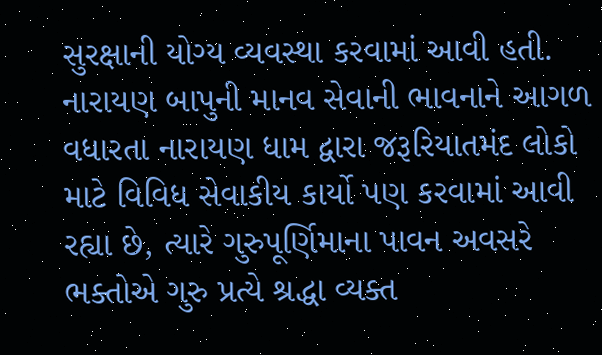સુરક્ષાની યોગ્ય વ્યવસ્થા કરવામાં આવી હતી. નારાયણ બાપુની માનવ સેવાની ભાવનાને આગળ વધારતા નારાયણ ધામ દ્વારા જરૂરિયાતમંદ લોકો માટે વિવિધ સેવાકીય કાર્યો પણ કરવામાં આવી રહ્યા છે, ત્યારે ગુરુપૂર્ણિમાના પાવન અવસરે ભક્તોએ ગુરુ પ્રત્યે શ્રદ્ધા વ્યક્ત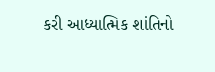કરી આધ્યાત્મિક શાંતિનો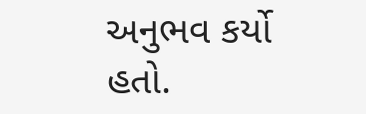અનુભવ કર્યો હતો.